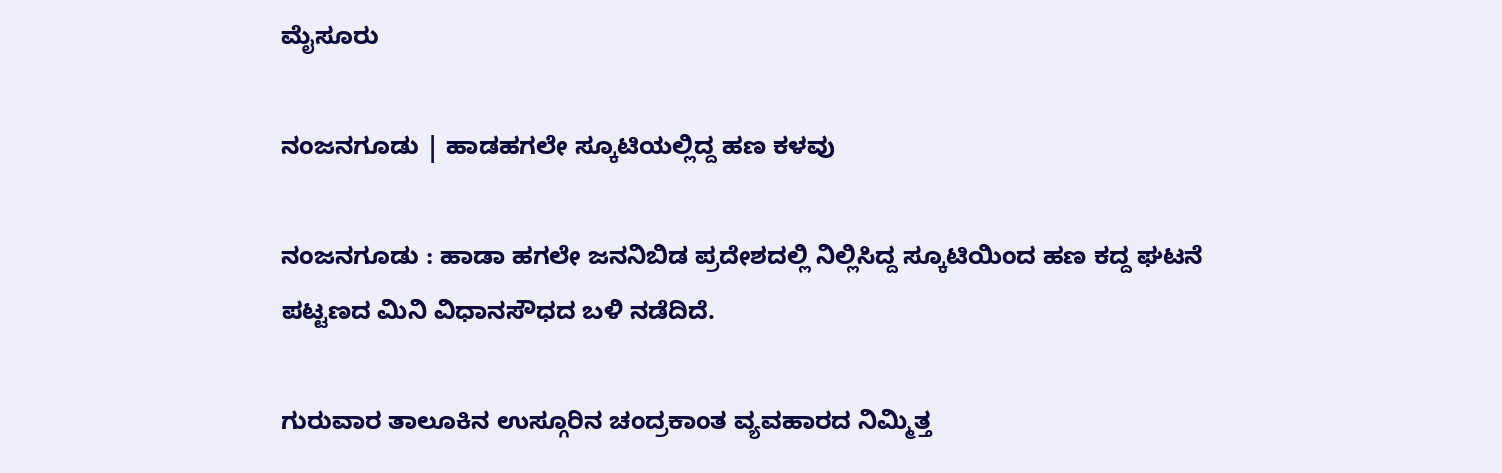ಮೈಸೂರು

ನಂಜನಗೂಡು | ಹಾಡಹಗಲೇ ಸ್ಕೂಟಿಯಲ್ಲಿದ್ದ ಹಣ ಕಳವು

ನಂಜನಗೂಡು : ಹಾಡಾ ಹಗಲೇ ಜನನಿಬಿಡ ಪ್ರದೇಶದಲ್ಲಿ ನಿಲ್ಲಿಸಿದ್ದ ಸ್ಕೂಟಿಯಿಂದ ಹಣ ಕದ್ದ ಘಟನೆ ಪಟ್ಟಣದ ಮಿನಿ ವಿಧಾನಸೌಧದ ಬಳಿ ನಡೆದಿದೆ.

ಗುರುವಾರ ತಾಲೂಕಿನ ಉಸ್ಗೂರಿನ ಚಂದ್ರಕಾಂತ ವ್ಯವಹಾರದ ನಿಮ್ಮಿತ್ತ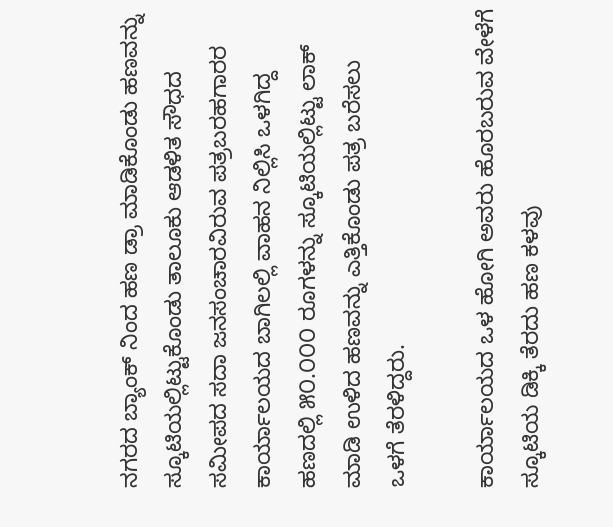ನಗರದ ಬ್ಯಾಂಕ್ ನಿಂದ ಹಣ ಡ್ರಾ ಮಾಡಿಕೊಂಡು ಹಣವನ್ನು ಸ್ಕೂಟಿಯಲ್ಲಿಟ್ಟುಕೊಂಡು ತಾಲೂಕು ಆಡಳಿತ ಸೌಧದ ಸಮೀಪದ ಸದಾ ಜನಸಂಚಾರವಿರುವ ಪತ್ರಬರಹಗಾರರ ಕಾರ್ಯಾಲಯದ ಬಾಗಿಲಲ್ಲಿ ವಾಹನ ನಿಲ್ಲಿಸಿ ಒಳಗಿದ್ದ ಹಣದಲ್ಲಿ ೫೦.೦೦೦ ರೂಗಳನ್ನು ಸ್ಕೂಟಿಯಲ್ಲಿಟ್ಟು ಲಾಕ್ ಮಾಡಿ ಉಳಿದ ಹಣವನ್ನು ಎತ್ತಿಕೊಂಡು ಪತ್ರ ಬರೆಸಲು ಒಳಗೆ ತೆರಳಿದ್ದರು.

ಕಾರ್ಯಾಲಯದ ಒಳ ಹೋಗಿ ಅವರು ಹೊರಬರುವ ವೇಳೆಗೆ ಸ್ಕೂಟಿಯ ಡಿಕ್ಕಿ ತೆರದು ಹಣ ಕಳವು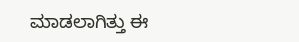ಮಾಡಲಾಗಿತ್ತು ಈ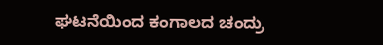ಘಟನೆಯಿಂದ ಕಂಗಾಲದ ಚಂದ್ರು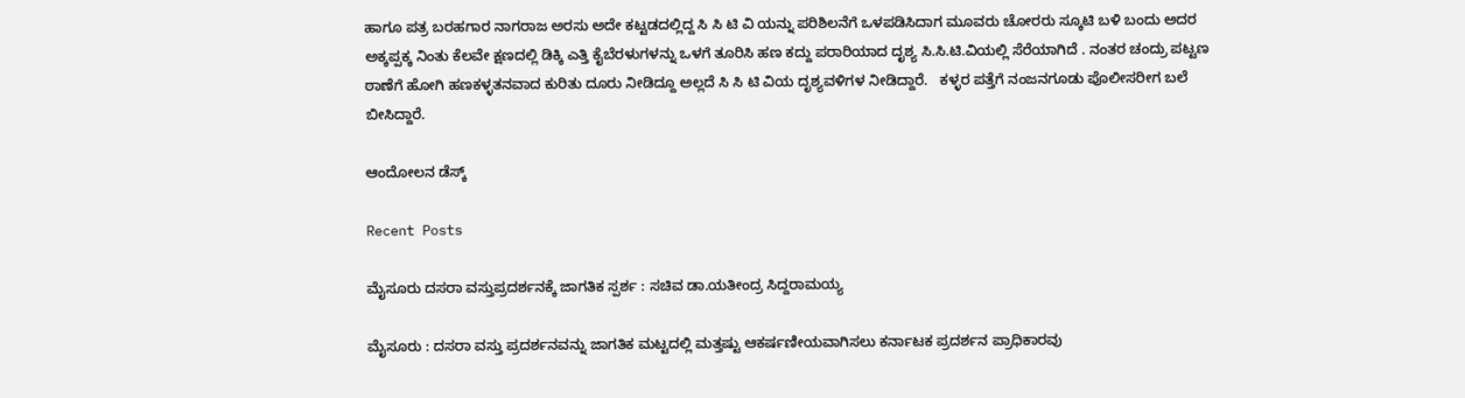ಹಾಗೂ ಪತ್ರ ಬರಹಗಾರ ನಾಗರಾಜ ಅರಸು ಅದೇ ಕಟ್ಟಡದಲ್ಲಿದ್ದ ಸಿ ಸಿ ಟಿ ವಿ ಯನ್ನು ಪರಿಶಿಲನೆಗೆ ಒಳಪಡಿಸಿದಾಗ ಮೂವರು ಚೋರರು ಸ್ಕೂಟಿ ಬಳಿ ಬಂದು ಅದರ ಅಕ್ಕಪ್ಪಕ್ಕ ನಿಂತು ಕೆಲವೇ ಕ್ಷಣದಲ್ಲಿ ಡಿಕ್ಕಿ ಎತ್ತಿ ಕೈಬೆರಳುಗಳನ್ನು ಒಳಗೆ ತೂರಿಸಿ ಹಣ ಕದ್ದು ಪರಾರಿಯಾದ ದೃಶ್ಯ ಸಿ.ಸಿ.ಟಿ.ವಿಯಲ್ಲಿ ಸೆರೆಯಾಗಿದೆ . ನಂತರ ಚಂದ್ರು ಪಟ್ಟಣ ಠಾಣೆಗೆ ಹೋಗಿ ಹಣಕಳ್ಳತನವಾದ ಕುರಿತು ದೂರು ನೀಡಿದ್ದೂ ಅಲ್ಲದೆ ಸಿ ಸಿ ಟಿ ವಿಯ ದೃಶ್ಯವಳಿಗಳ ನೀಡಿದ್ದಾರೆ.   ಕಳ್ಳರ ಪತ್ತೆಗೆ ನಂಜನಗೂಡು ಪೊಲೀಸರೀಗ ಬಲೆ ಬೀಸಿದ್ದಾರೆ.

ಆಂದೋಲನ ಡೆಸ್ಕ್

Recent Posts

ಮೈಸೂರು ದಸರಾ ವಸ್ತುಪ್ರದರ್ಶನಕ್ಕೆ ಜಾಗತಿಕ ಸ್ಪರ್ಶ : ಸಚಿವ ಡಾ.ಯತೀಂದ್ರ ಸಿದ್ದರಾಮಯ್ಯ

ಮೈಸೂರು : ದಸರಾ ವಸ್ತು ಪ್ರದರ್ಶನವನ್ನು ಜಾಗತಿಕ ಮಟ್ಟದಲ್ಲಿ ಮತ್ತಷ್ಟು ಆಕರ್ಷಣೀಯವಾಗಿಸಲು ಕರ್ನಾಟಕ ಪ್ರದರ್ಶನ ಪ್ರಾಧಿಕಾರವು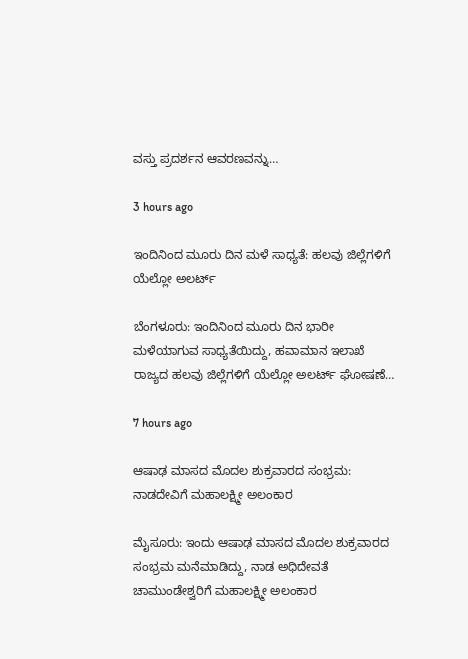ವಸ್ತು ಪ್ರದರ್ಶನ ಆವರಣವನ್ನು…

3 hours ago

ಇಂದಿನಿಂದ ಮೂರು ದಿನ ಮಳೆ ಸಾಧ್ಯತೆ: ಹಲವು ಜಿಲ್ಲೆಗಳಿಗೆ ಯೆಲ್ಲೋ ಅಲರ್ಟ್‌

ಬೆಂಗಳೂರು: ಇಂದಿನಿಂದ ಮೂರು ದಿನ ಭಾರೀ ಮಳೆಯಾಗುವ ಸಾಧ್ಯತೆಯಿದ್ದು, ಹವಾಮಾನ ಇಲಾಖೆ ರಾಜ್ಯದ ಹಲವು ಜಿಲ್ಲೆಗಳಿಗೆ ಯೆಲ್ಲೋ ಅಲರ್ಟ್‌ ಘೋಷಣೆ…

7 hours ago

ಆಷಾಢ ಮಾಸದ ಮೊದಲ ಶುಕ್ರವಾರದ ಸಂಭ್ರಮ: ನಾಡದೇವಿಗೆ ಮಹಾಲಕ್ಷ್ಮೀ ಅಲಂಕಾರ

ಮೈಸೂರು: ಇಂದು ಆಷಾಢ ಮಾಸದ ಮೊದಲ ಶುಕ್ರವಾರದ ಸಂಭ್ರಮ ಮನೆಮಾಡಿದ್ದು, ನಾಡ ಅಧಿದೇವತೆ ಚಾಮುಂಡೇಶ್ವರಿಗೆ ಮಹಾಲಕ್ಷ್ಮೀ ಅಲಂಕಾರ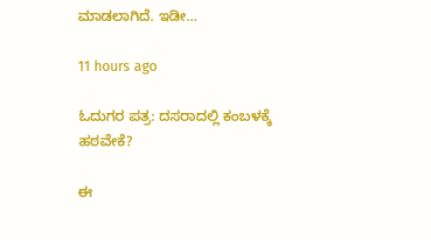ಮಾಡಲಾಗಿದೆ. ಇಡೀ…

11 hours ago

ಓದುಗರ ಪತ್ರ: ದಸರಾದಲ್ಲಿ ಕಂಬಳಕ್ಕೆ ಹಠವೇಕೆ?

ಈ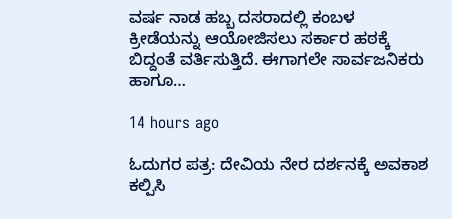ವರ್ಷ ನಾಡ ಹಬ್ಬ ದಸರಾದಲ್ಲಿ ಕಂಬಳ ಕ್ರೀಡೆಯನ್ನು ಆಯೋಜಿಸಲು ಸರ್ಕಾರ ಹಠಕ್ಕೆ ಬಿದ್ದಂತೆ ವರ್ತಿಸುತ್ತಿದೆ. ಈಗಾಗಲೇ ಸಾರ್ವಜನಿಕರು ಹಾಗೂ…

14 hours ago

ಓದುಗರ ಪತ್ರ: ದೇವಿಯ ನೇರ ದರ್ಶನಕ್ಕೆ ಅವಕಾಶ ಕಲ್ಪಿಸಿ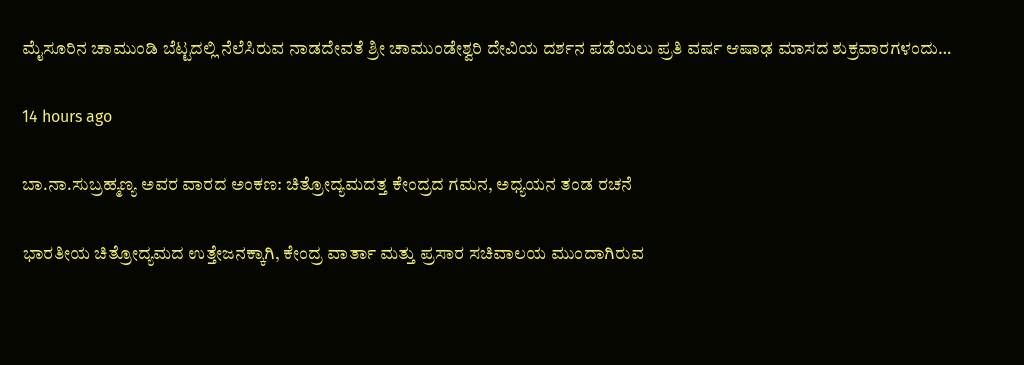ಮೈಸೂರಿನ ಚಾಮುಂಡಿ ಬೆಟ್ಟದಲ್ಲಿ ನೆಲೆಸಿರುವ ನಾಡದೇವತೆ ಶ್ರೀ ಚಾಮುಂಡೇಶ್ವರಿ ದೇವಿಯ ದರ್ಶನ ಪಡೆಯಲು ಪ್ರತಿ ವರ್ಷ ಆಷಾಢ ಮಾಸದ ಶುಕ್ರವಾರಗಳಂದು…

14 hours ago

ಬಾ.ನಾ.ಸುಬ್ರಹ್ಮಣ್ಯ ಅವರ ವಾರದ ಅಂಕಣ: ಚಿತ್ರೋದ್ಯಮದತ್ತ ಕೇಂದ್ರದ ಗಮನ, ಅಧ್ಯಯನ ತಂಡ ರಚನೆ

ಭಾರತೀಯ ಚಿತ್ರೋದ್ಯಮದ ಉತ್ತೇಜನಕ್ಕಾಗಿ, ಕೇಂದ್ರ ವಾರ್ತಾ ಮತ್ತು ಪ್ರಸಾರ ಸಚಿವಾಲಯ ಮುಂದಾಗಿರುವ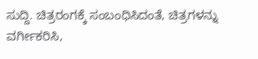ಸುದ್ದಿ. ಚಿತ್ರರಂಗಕ್ಕೆ ಸಂಬಂಧಿಸಿದಂತೆ, ಚಿತ್ರಗಳನ್ನು ವರ್ಗೀಕರಿಸಿ,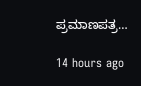ಪ್ರಮಾಣಪತ್ರ…

14 hours ago